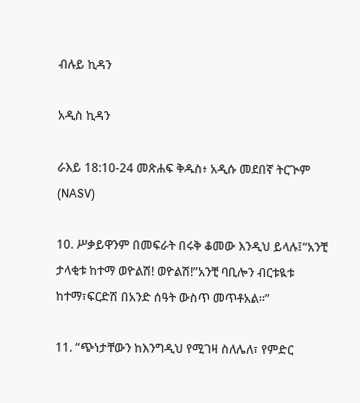ብሉይ ኪዳን

አዲስ ኪዳን

ራእይ 18:10-24 መጽሐፍ ቅዱስ፥ አዲሱ መደበኛ ትርጒም (NASV)

10. ሥቃይዋንም በመፍራት በሩቅ ቆመው እንዲህ ይላሉ፤“አንቺ ታላቂቱ ከተማ ወዮልሽ! ወዮልሽ!”አንቺ ባቢሎን ብርቱዪቱ ከተማ፣ፍርድሽ በአንድ ሰዓት ውስጥ መጥቶአል።”

11. “ጭነታቸውን ከእንግዲህ የሚገዛ ስለሌለ፣ የምድር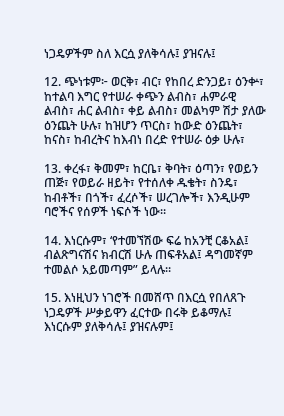ነጋዴዎችም ስለ እርሷ ያለቅሳሉ፤ ያዝናሉ፤

12. ጭነቱም፦ ወርቅ፣ ብር፣ የከበረ ድንጋይ፣ ዕንቍ፣ ከተልባ እግር የተሠራ ቀጭን ልብስ፣ ሐምራዊ ልብስ፣ ሐር ልብስ፣ ቀይ ልብስ፣ መልካም ሽታ ያለው ዕንጨት ሁሉ፣ ከዝሆን ጥርስ፣ ከውድ ዕንጨት፣ ከናስ፣ ከብረትና ከእብነ በረድ የተሠራ ዕቃ ሁሉ፣

13. ቀረፋ፣ ቅመም፣ ከርቤ፣ ቅባት፣ ዕጣን፣ የወይን ጠጅ፣ የወይራ ዘይት፣ የተሰለቀ ዱቄት፣ ስንዴ፣ ከብቶች፣ በጎች፣ ፈረሶች፣ ሠረገሎች፣ እንዲሁም ባሮችና የሰዎች ነፍሶች ነው።

14. እነርሱም፣ ‘የተመኘሽው ፍሬ ከአንቺ ርቆአል፤ ብልጽግናሽና ክብርሽ ሁሉ ጠፍቶአል፤ ዳግመኛም ተመልሶ አይመጣም” ይላሉ።

15. እነዚህን ነገሮች በመሸጥ በእርሷ የበለጸጉ ነጋዴዎች ሥቃይዋን ፈርተው በሩቅ ይቆማሉ፤ እነርሱም ያለቅሳሉ፤ ያዝናሉም፤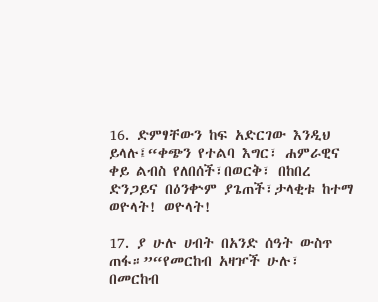16. ድምፃቸውን ከፍ አድርገው እንዲህ ይላሉ፤“ቀጭን የተልባ እግር፣ ሐምራዊና ቀይ ልብስ የለበሰች፣በወርቅ፣ በከበረ ድንጋይና በዕንቍም ያጌጠች፣ታላቂቱ ከተማ ወዮላት! ወዮላት!

17. ያ ሁሉ ሀብት በአንድ ሰዓት ውስጥ ጠፋ።”“የመርከብ አዛዦች ሁሉ፣ በመርከብ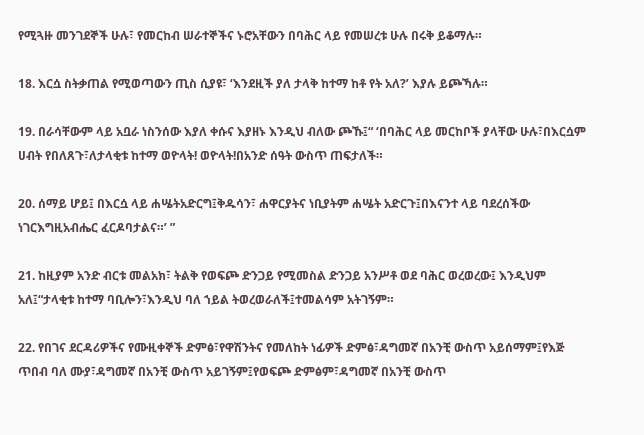የሚጓዙ መንገደኞች ሁሉ፣ የመርከብ ሠራተኞችና ኑሮአቸውን በባሕር ላይ የመሠረቱ ሁሉ በሩቅ ይቆማሉ።

18. እርሷ ስትቃጠል የሚወጣውን ጢስ ሲያዩ፣ ‘እንደዚች ያለ ታላቅ ከተማ ከቶ የት አለ?’ እያሉ ይጮኻሉ።

19. በራሳቸውም ላይ አቧራ ነስንሰው እያለ ቀሱና እያዘኑ እንዲህ ብለው ጮኹ፤“ ‘በባሕር ላይ መርከቦች ያላቸው ሁሉ፣በእርሷም ሀብት የበለጸጉ፣ለታላቂቱ ከተማ ወዮላት! ወዮላት!በአንድ ሰዓት ውስጥ ጠፍታለች።

20. ሰማይ ሆይ፤ በእርሷ ላይ ሐሤትአድርግ፤ቅዱሳን፣ ሐዋርያትና ነቢያትም ሐሤት አድርጉ፤በእናንተ ላይ ባደረሰችው ነገርእግዚአብሔር ፈርዶባታልና።’ ”

21. ከዚያም አንድ ብርቱ መልአክ፣ ትልቅ የወፍጮ ድንጋይ የሚመስል ድንጋይ አንሥቶ ወደ ባሕር ወረወረው፤ እንዲህም አለ፤“ታላቂቱ ከተማ ባቢሎን፣እንዲህ ባለ ኀይል ትወረወራለች፤ተመልሳም አትገኝም።

22. የበገና ደርዳሪዎችና የሙዚቀኞች ድምፅ፣የዋሽንትና የመለከት ነፊዎች ድምፅ፣ዳግመኛ በአንቺ ውስጥ አይሰማም፤የእጅ ጥበብ ባለ ሙያ፣ዳግመኛ በአንቺ ውስጥ አይገኝም፤የወፍጮ ድምፅም፣ዳግመኛ በአንቺ ውስጥ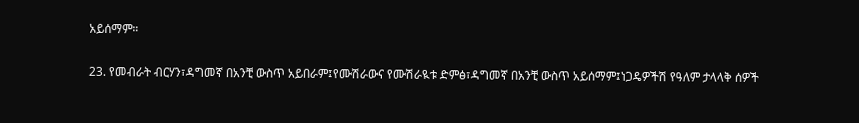አይሰማም።

23. የመብራት ብርሃን፣ዳግመኛ በአንቺ ውስጥ አይበራም፤የሙሽራውና የሙሽራዪቱ ድምፅ፣ዳግመኛ በአንቺ ውስጥ አይሰማም፤ነጋዴዎችሽ የዓለም ታላላቅ ሰዎች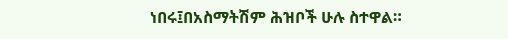ነበሩ፤በአስማትሽም ሕዝቦች ሁሉ ስተዋል።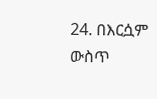24. በእርሷም ውስጥ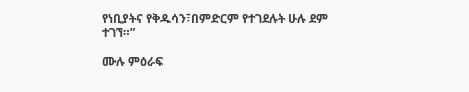የነቢያትና የቅዱሳን፣በምድርም የተገደሉት ሁሉ ደም ተገኘ።”

ሙሉ ምዕራፍ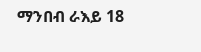ማንበብ ራእይ 18